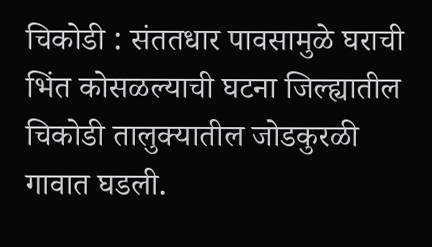चिकोडी : संततधार पावसामुळे घराची भिंत कोसळल्याची घटना जिल्ह्यातील चिकोडी तालुक्यातील जोडकुरळी गावात घडली.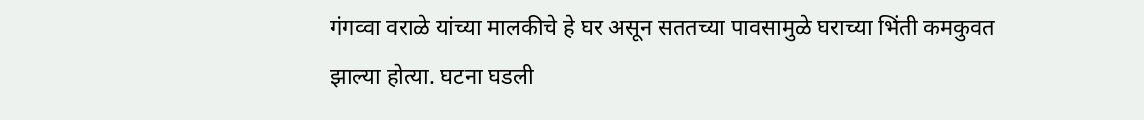गंगव्वा वराळे यांच्या मालकीचे हे घर असून सततच्या पावसामुळे घराच्या भिंती कमकुवत झाल्या होत्या. घटना घडली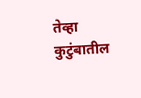तेव्हा कुटुंबातील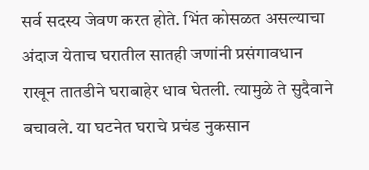सर्व सदस्य जेवण करत होते. भिंत कोसळत असल्याचा अंदाज येताच घरातील सातही जणांनी प्रसंगावधान राखून तातडीने घराबाहेर धाव घेतली. त्यामुळे ते सुदैवाने बचावले. या घटनेत घराचे प्रचंड नुकसान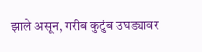झाले असून, गरीब कुटुंब उघड्यावर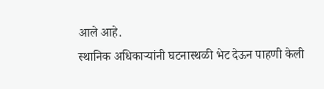आले आहे.
स्थानिक अधिकाऱ्यांनी घटनास्थळी भेट देऊन पाहणी केली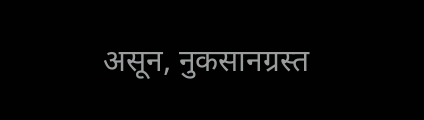असून, नुकसानग्रस्त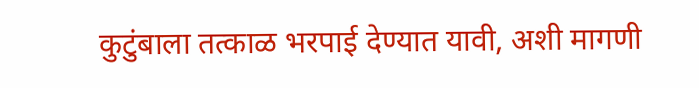कुटुंबाला तत्काळ भरपाई देण्यात यावी, अशी मागणी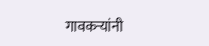गावकऱ्यांनी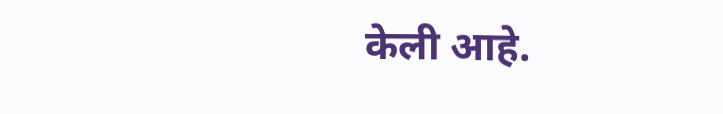केली आहे.